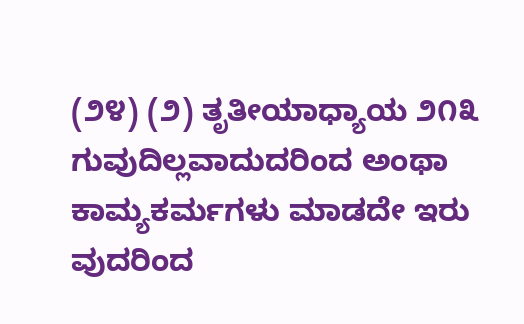(೨೪) (೨) ತೃತೀಯಾಧ್ಯಾಯ ೨೧೩ ಗುವುದಿಲ್ಲವಾದುದರಿಂದ ಅಂಥಾ ಕಾಮ್ಯಕರ್ಮಗಳು ಮಾಡದೇ ಇರು ವುದರಿಂದ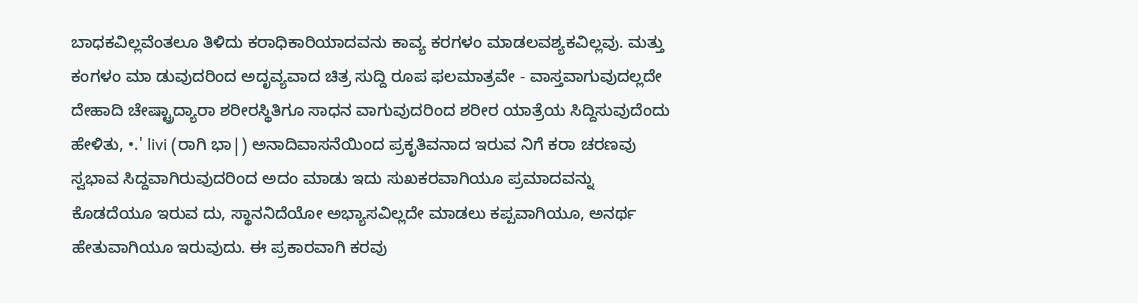ಬಾಧಕವಿಲ್ಲವೆಂತಲೂ ತಿಳಿದು ಕರಾಧಿಕಾರಿಯಾದವನು ಕಾವ್ಯ ಕರಗಳಂ ಮಾಡಲವಶ್ಯಕವಿಲ್ಲವು. ಮತ್ತು ಕಂಗಳಂ ಮಾ ಡುವುದರಿಂದ ಅದೃವ್ಯವಾದ ಚಿತ್ರ ಸುದ್ದಿ ರೂಪ ಫಲಮಾತ್ರವೇ - ವಾಸ್ತವಾಗುವುದಲ್ಲದೇ ದೇಹಾದಿ ಚೇಷ್ಟ್ರಾದ್ಯಾರಾ ಶರೀರಸ್ಥಿತಿಗೂ ಸಾಧನ ವಾಗುವುದರಿಂದ ಶರೀರ ಯಾತ್ರೆಯ ಸಿದ್ದಿಸುವುದೆಂದು ಹೇಳಿತು, •.' livi (ರಾಗಿ ಭಾ|) ಅನಾದಿವಾಸನೆಯಿಂದ ಪ್ರಕೃತಿವನಾದ ಇರುವ ನಿಗೆ ಕರಾ ಚರಣವು ಸ್ವಭಾವ ಸಿದ್ದವಾಗಿರುವುದರಿಂದ ಅದಂ ಮಾಡು ಇದು ಸುಖಕರವಾಗಿಯೂ ಪ್ರಮಾದವನ್ನು ಕೊಡದೆಯೂ ಇರುವ ದು, ಸ್ಥಾನನಿದೆಯೋ ಅಭ್ಯಾಸವಿಲ್ಲದೇ ಮಾಡಲು ಕಪ್ಪವಾಗಿಯೂ, ಅನರ್ಥ ಹೇತುವಾಗಿಯೂ ಇರುವುದು. ಈ ಪ್ರಕಾರವಾಗಿ ಕರವು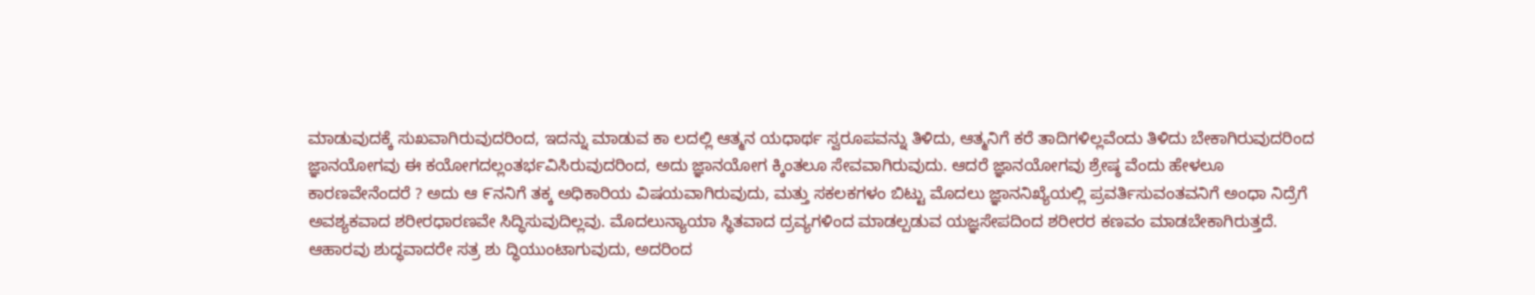ಮಾಡುವುದಕ್ಕೆ ಸುಖವಾಗಿರುವುದರಿಂದ, ಇದನ್ನು ಮಾಡುವ ಕಾ ಲದಲ್ಲಿ ಆತ್ಮನ ಯಧಾರ್ಥ ಸ್ವರೂಪವನ್ನು ತಿಳಿದು, ಆತ್ಮನಿಗೆ ಕರೆ ತಾದಿಗಳಿಲ್ಲವೆಂದು ತಿಳಿದು ಬೇಕಾಗಿರುವುದರಿಂದ ಜ್ಞಾನಯೋಗವು ಈ ಕಯೋಗದಲ್ಲಂತರ್ಭವಿಸಿರುವುದರಿಂದ, ಅದು ಜ್ಞಾನಯೋಗ ಕ್ಕಿಂತಲೂ ಸೇವವಾಗಿರುವುದು. ಆದರೆ ಜ್ಞಾನಯೋಗವು ಶ್ರೇಷ್ಠ ವೆಂದು ಹೇಳಲೂ ಕಾರಣವೇನೆಂದರೆ ? ಅದು ಆ ೯ನನಿಗೆ ತಕ್ಕ ಅಧಿಕಾರಿಯ ವಿಷಯವಾಗಿರುವುದು, ಮತ್ತು ಸಕಲಕಗಳಂ ಬಿಟ್ಟು ಮೊದಲು ಜ್ಞಾನನಿಖ್ಯೆಯಲ್ಲಿ ಪ್ರವರ್ತಿಸುವಂತವನಿಗೆ ಅಂಧಾ ನಿದ್ರೆಗೆ ಅವಶ್ಯಕವಾದ ಶರೀರಧಾರಣವೇ ಸಿದ್ಧಿಸುವುದಿಲ್ಲವು. ಮೊದಲುನ್ಯಾಯಾ ಸ್ಥಿತವಾದ ದ್ರವ್ಯಗಳಿಂದ ಮಾಡಲ್ಪಡುವ ಯಜ್ಞಸೇಪದಿಂದ ಶರೀರರ ಕಣವಂ ಮಾಡಬೇಕಾಗಿರುತ್ತದೆ. ಆಹಾರವು ಶುದ್ಧವಾದರೇ ಸತ್ರ ಶು ದ್ಧಿಯುಂಟಾಗುವುದು, ಅದರಿಂದ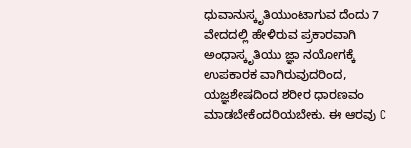ಧುವಾನುಸ್ಕೃತಿಯುಂಟಾಗುವ ದೆಂದು 7 ವೇದದಲ್ಲಿ ಹೇಳಿರುವ ಪ್ರಕಾರವಾಗಿ ಅಂಧಾಸ್ಕೃತಿಯು ಜ್ಞಾ ನಯೋಗಕ್ಕೆ ಉಪಕಾರಕ ವಾಗಿರುವುದರಿಂದ, ಯಜ್ಞಶೇಷದಿಂದ ಶರೀರ ಧಾರಣವಂ ಮಾಡಬೇಕೆಂದರಿಯಬೇಕು. ಈ ಆರವು C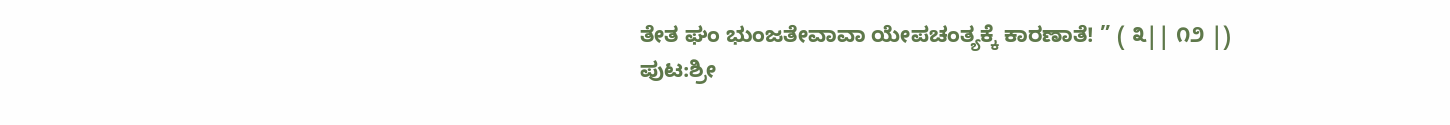ತೇತ ಘಂ ಭುಂಜತೇವಾವಾ ಯೇಪಚಂತ್ಯಕ್ಕೆ ಕಾರಣಾತೆ! ” ( ೩|| ೧೨ |)
ಪುಟ:ಶ್ರೀ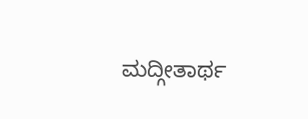ಮದ್ಗೀತಾರ್ಥ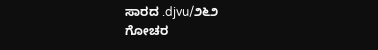ಸಾರದ .djvu/೨೬೨
ಗೋಚರ